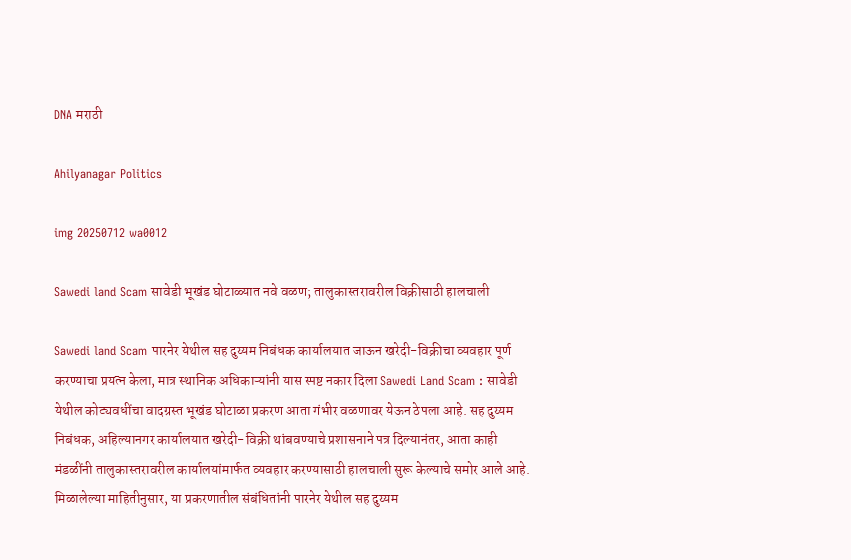DNA मराठी

Ahilyanagar Politics

img 20250712 wa0012

Sawedi land Scam सावेडी भूखंड घोटाळ्यात नवे वळण; तालुकास्तरावरील विक्रीसाठी हालचाली

Sawedi land Scam पारनेर येथील सह दुय्यम निबंधक कार्यालयात जाऊन खरेदी-विक्रीचा व्यवहार पूर्ण करण्याचा प्रयत्न केला, मात्र स्थानिक अधिकाऱ्यांनी यास स्पष्ट नकार दिला Sawedi Land Scam : सावेडी येथील कोट्यवधींचा वादग्रस्त भूखंड घोटाळा प्रकरण आता गंभीर वळणावर येऊन ठेपला आहे. सह दुय्यम निबंधक, अहिल्यानगर कार्यालयात खरेदी-विक्री थांबवण्याचे प्रशासनाने पत्र दिल्यानंतर, आता काही मंडळींनी तालुकास्तरावरील कार्यालयांमार्फत व्यवहार करण्यासाठी हालचाली सुरू केल्याचे समोर आले आहे. मिळालेल्या माहितीनुसार, या प्रकरणातील संबंधितांनी पारनेर येथील सह दुय्यम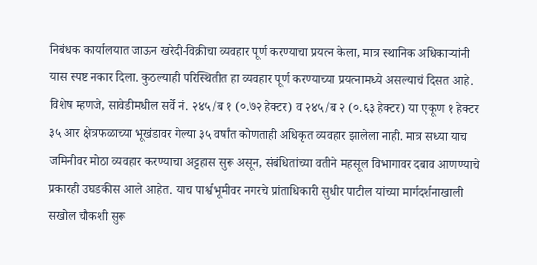निबंधक कार्यालयात जाऊन खरेदी-विक्रीचा व्यवहार पूर्ण करण्याचा प्रयत्न केला, मात्र स्थानिक अधिकाऱ्यांनी यास स्पष्ट नकार दिला. कुठल्याही परिस्थितीत हा व्यवहार पूर्ण करण्याच्या प्रयत्नामध्ये असल्याचं दिसत आहे. विशेष म्हणजे, सावेडीमधील सर्वे नं. २४५/ब १ (०.७२ हेक्टर) व २४५/ब २ (०.६३ हेक्टर) या एकूण १ हेक्टर ३५ आर क्षेत्रफळाच्या भूखंडावर गेल्या ३५ वर्षांत कोणताही अधिकृत व्यवहार झालेला नाही. मात्र सध्या याच जमिनीवर मोठा व्यवहार करण्याचा अट्टहास सुरू असून, संबंधितांच्या वतीने महसूल विभागावर दबाव आणण्याचे प्रकारही उघडकीस आले आहेत. याच पार्श्वभूमीवर नगरचे प्रांताधिकारी सुधीर पाटील यांच्या मार्गदर्शनाखाली सखोल चौकशी सुरू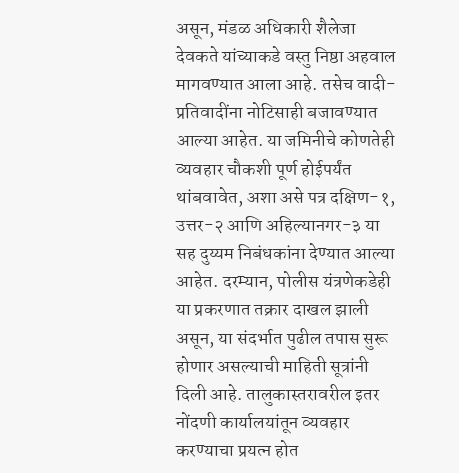असून, मंडळ अधिकारी शैलेजा देवकते यांच्याकडे वस्तु निष्ठा अहवाल मागवण्यात आला आहे. तसेच वादी-प्रतिवादींना नोटिसाही बजावण्यात आल्या आहेत. या जमिनीचे कोणतेही व्यवहार चौकशी पूर्ण होईपर्यंत थांबवावेत, अशा असे पत्र दक्षिण-१, उत्तर-२ आणि अहिल्यानगर-३ या सह दुय्यम निबंधकांना देण्यात आल्या आहेत. दरम्यान, पोलीस यंत्रणेकडेही या प्रकरणात तक्रार दाखल झाली असून, या संदर्भात पुढील तपास सुरू होणार असल्याची माहिती सूत्रांनी दिली आहे. तालुकास्तरावरील इतर नोंदणी कार्यालयांतून व्यवहार करण्याचा प्रयत्न होत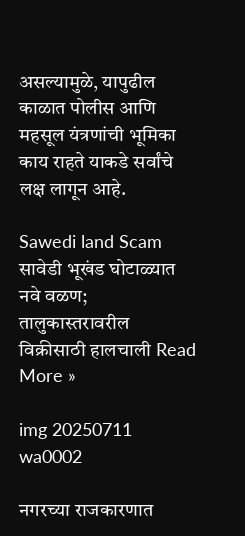असल्यामुळे, यापुढील काळात पोलीस आणि महसूल यंत्रणांची भूमिका काय राहते याकडे सर्वांचे लक्ष लागून आहे.

Sawedi land Scam सावेडी भूखंड घोटाळ्यात नवे वळण; तालुकास्तरावरील विक्रीसाठी हालचाली Read More »

img 20250711 wa0002

नगरच्या राजकारणात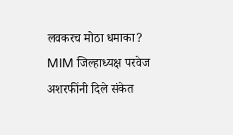लवकरच मोठा धमाका? MIM जिल्हाध्यक्ष परवेज अशरफींनी दिले संकेत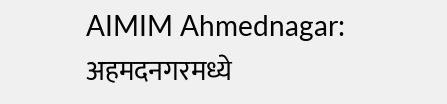AIMIM Ahmednagar: अहमदनगरमध्ये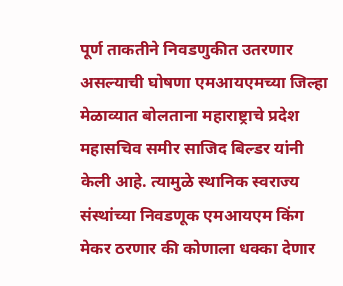पूर्ण ताकतीने निवडणुकीत उतरणार असल्याची घोषणा एमआयएमच्या जिल्हा मेळाव्यात बोलताना महाराष्ट्राचे प्रदेश महासचिव समीर साजिद बिल्डर यांनी केली आहे. त्यामुळे स्थानिक स्वराज्य संस्थांच्या निवडणूक एमआयएम किंग मेकर ठरणार की कोणाला धक्का देणार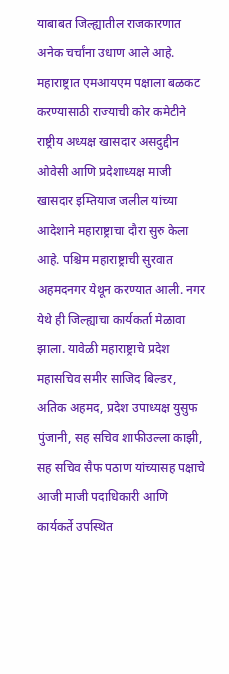याबाबत जिल्ह्यातील राजकारणात अनेक चर्चांना उधाण आले आहे. महाराष्ट्रात एमआयएम पक्षाला बळकट करण्यासाठी राज्याची कोर कमेटीने राष्ट्रीय अध्यक्ष खासदार असदुद्दीन ओवेसी आणि प्रदेशाध्यक्ष माजी खासदार इम्तियाज जलील यांच्या आदेशाने महाराष्ट्राचा दौरा सुरु केला आहे. पश्चिम महाराष्ट्राची सुरवात अहमदनगर येथून करण्यात आली. नगर येथे ही जिल्ह्याचा कार्यकर्ता मेळावा झाला. यावेळी महाराष्ट्राचे प्रदेश महासचिव समीर साजिद बिल्डर, अतिक अहमद, प्रदेश उपाध्यक्ष युसुफ पुंजानी, सह सचिव शाफीउल्ला काझी, सह सचिव सैफ पठाण यांच्यासह पक्षाचे आजी माजी पदाधिकारी आणि कार्यकर्ते उपस्थित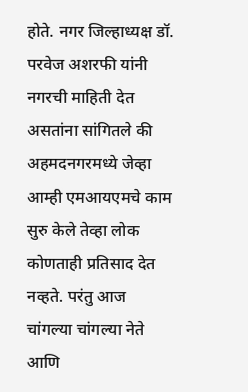होते. नगर जिल्हाध्यक्ष डॉ. परवेज अशरफी यांनी नगरची माहिती देत असतांना सांगितले की अहमदनगरमध्ये जेव्हा आम्ही एमआयएमचे काम सुरु केले तेव्हा लोक कोणताही प्रतिसाद देत नव्हते. परंतु आज चांगल्या चांगल्या नेते आणि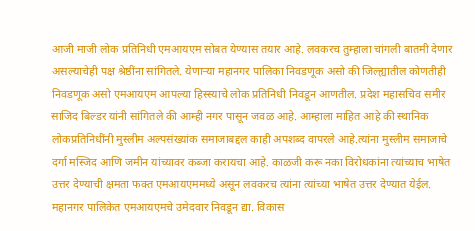आजी माजी लोक प्रतिनिधी एमआयएम सोबत येण्यास तयार आहे. लवकरच तुम्हाला चांगली बातमी देणार असल्याचेही पक्ष श्रेष्ठींना सांगितले. येणाऱ्या महानगर पालिका निवडणूक असो की जिल्ह्यातील कोणतीही निवडणूक असो एमआयएम आपल्या हिस्स्याचे लोक प्रतिनिधी निवडून आणतील. प्रदेश महासचिव समीर साजिद बिल्डर यांनी सांगितले की आम्ही नगर पासून जवळ आहे. आम्हाला माहित आहे की स्थानिक लोकप्रतिनिधींनी मुस्लीम अल्पसंख्यांक समाजाबद्दल काही अपशब्द वापरले आहे.त्यांना मुस्लीम समाजाचे दर्गा मस्जिद आणि जमीन यांच्यावर कब्जा करायचा आहे. काळजी करू नका विरोधकांना त्यांच्याच भाषेत उत्तर देण्याची क्षमता फक्त एमआयएममध्ये असून लवकरच त्यांना त्यांच्या भाषेत उत्तर देण्यात येईल. महानगर पालिकेत एमआयएमचे उमेदवार निवडून द्या. विकास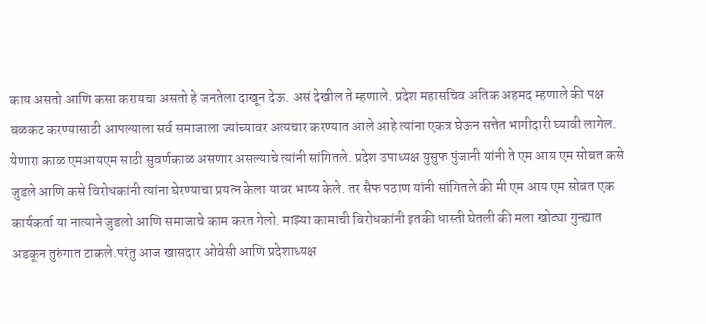काय असतो आणि कसा करायचा असतो हे जनतेला दाखून देऊ. असं देखील ते म्हणाले. प्रदेश महासचिव अतिक अहमद म्हणाले की पक्ष बळकट करण्यासाठी आपल्याला सर्व समाजाला ज्यांच्यावर अत्यचार करण्यात आले आहे त्यांना एकत्र घेऊन सत्तेत भागीदारी घ्यावी लागेल. येणारा काळ एमआयएम साठी सुवर्णकाळ असणार असल्याचे त्यांनी सांगितले. प्रदेश उपाध्यक्ष युसुफ पुंजानी यांनी ते एम आय एम सोबत कसे जुडले आणि कसे विरोधकांनी त्यांना घेरण्याचा प्रयत्न केला यावर भाष्य केले. तर सैफ पठाण यांनी सांगितले की मी एम आय एम सोबत एक कार्यकर्ता या नात्याने जुडलो आणि समाजाचे काम करत गेलो. माझ्या कामाची विरोधकांनी इतकी धास्ती घेतली की मला खोट्या गुन्ह्यात अडकून तुरुंगात टाकले.परंतु आज खासदार ओवेसी आणि प्रदेशाध्यक्ष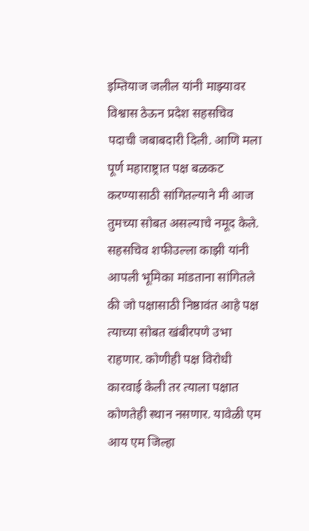इम्तियाज जलील यांनी माझ्यावर विश्वास ठेऊन प्रदेश सहसचिव पदाची जबाबदारी दिली. आणि मला पूर्ण महाराष्ट्रात पक्ष बळकट करण्यासाठी सांगितल्याने मी आज तुमच्या सोबत असल्याचे नमूद केले. सहसचिव शफीउल्ला काझी यांनी आपली भूमिका मांडताना सांगितले की जो पक्षासाठी निष्ठावंत आहे पक्ष त्याच्या सोबत खंबीरपणे उभा राहणार. कोणीही पक्ष विरोधी कारवाई केली तर त्याला पक्षात कोणतेही स्थान नसणार. यावेळी एम आय एम जिल्हा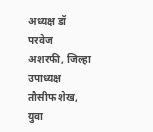अध्यक्ष डॉ परवेज अशरफी, जिल्हा उपाध्यक्ष तौसीफ शेख, युवा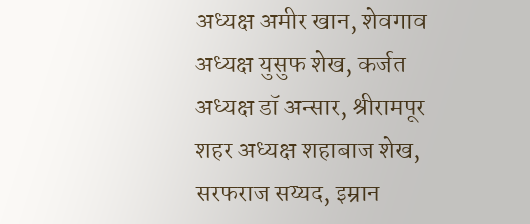अध्यक्ष अमीर खान, शेवगाव अध्यक्ष युसुफ शेख, कर्जत अध्यक्ष डॉ अन्सार, श्रीरामपूर शहर अध्यक्ष शहाबाज शेख, सरफराज सय्यद, इम्रान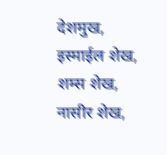देशमुख, इस्माईल शेख, शम्स शेख, नासीर शेख,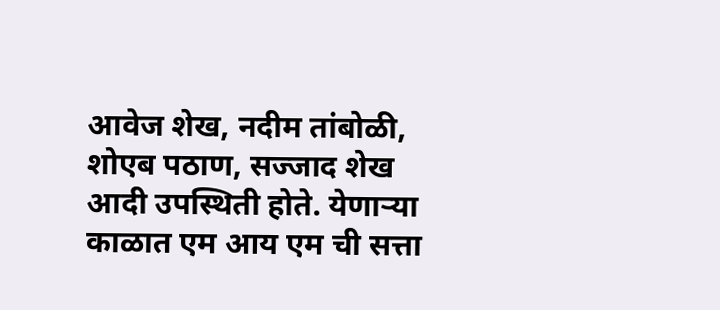आवेज शेख, नदीम तांबोळी, शोएब पठाण, सज्जाद शेख आदी उपस्थिती होते. येणाऱ्या काळात एम आय एम ची सत्ता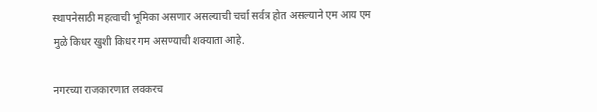स्थापनेसाठी महत्वाची भूमिका असणार असल्याची चर्चा सर्वत्र होत असल्याने एम आय एम मुळे किधर खुशी किधर गम असण्याची शक्याता आहे.

नगरच्या राजकारणात लवकरच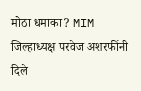मोठा धमाका? MIM जिल्हाध्यक्ष परवेज अशरफींनी दिले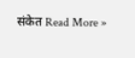संकेत Read More »